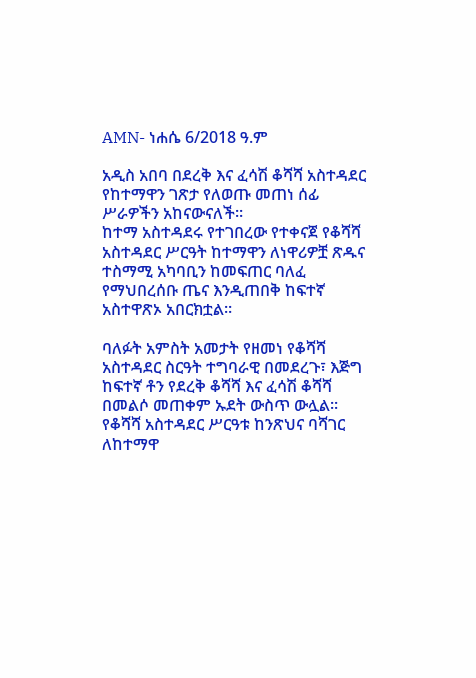AMN- ነሐሴ 6/2018 ዓ.ም

አዲስ አበባ በደረቅ እና ፈሳሽ ቆሻሻ አስተዳደር የከተማዋን ገጽታ የለወጡ መጠነ ሰፊ ሥራዎችን አከናውናለች።
ከተማ አስተዳደሩ የተገበረው የተቀናጀ የቆሻሻ አስተዳደር ሥርዓት ከተማዋን ለነዋሪዎቿ ጽዱና ተስማሚ አካባቢን ከመፍጠር ባለፈ የማህበረሰቡ ጤና እንዲጠበቅ ከፍተኛ አስተዋጽኦ አበርክቷል።

ባለፉት አምስት አመታት የዘመነ የቆሻሻ አስተዳደር ስርዓት ተግባራዊ በመደረጉ፣ እጅግ ከፍተኛ ቶን የደረቅ ቆሻሻ እና ፈሳሽ ቆሻሻ በመልሶ መጠቀም ኡደት ውስጥ ውሏል፡፡
የቆሻሻ አስተዳደር ሥርዓቱ ከንጽህና ባሻገር ለከተማዋ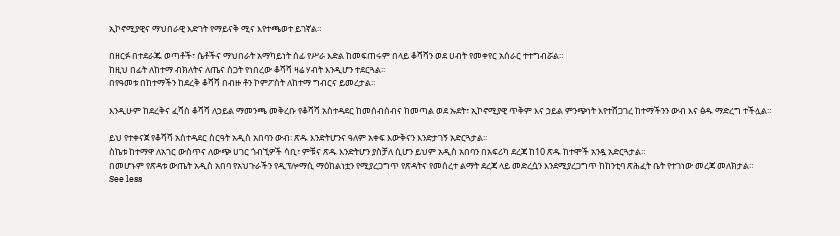ኢኮኖሚያዊና ማህበራዊ እድገት የማይናቅ ሚና እየተጫወተ ይገኛል።

በዘርፉ በተደራጁ ወጣቶች፣ ሴቶችና ማህበራት አማካይነት ሰፊ የሥራ እድል ከመፍጠሩም በላይ ቆሻሻን ወደ ሀብት የመቀየር አሰራር ተተግብሯል።
ከዚህ በፊት ለከተማ ብክለትና ለጤና ስጋት የነበረው ቆሻሻ ዛሬ ሃብት እንዲሆን ተደርጓል፡፡
በየዓመቱ በከተማችን ከደረቅ ቆሻሻ በብዙ ቶን ኮምፖስት ለከተማ ግብርና ይመረታል፡፡

እንዲሁም ከደረቅና ፈሻስ ቆሻሻ ለኃይል ማመንጫ መቅረቡ የቆሻሻ አስተዳደር ከመሰብሰብና ከመጣል ወደ ኡደት፣ ኢኮኖሚያዊ ጥቅም እና ኃይል ምንጭነት እየተሸጋገረ ከተማችንን ውብ እና ፅዱ ማድረግ ተችሏል።

ይህ የተቀናጀ የቆሻሻ አስተዳደር ስርዓት አዲስ አበባን ውብ፡ ጽዱ እንድትሆንና ዓለም አቀፍ እውቅናን እንድታገኝ አድርጓታል፡፡
ስኬቱ ከተማዋ ለአገር ውስጥና ለውጭ ሀገር ጎብኚዎች ሳቢ፣ ምቹና ጽዱ እንድትሆን ያስቻለ ሲሆን ይህም አዲስ አበባን በአፍሪካ ደረጃ ከ10 ጽዱ ከተሞች አንዷ አድርጓታል።
በመሆኑም የጽዳቱ ውጤት አዲስ አበባ የአህጉራችን የዲፕሎማሲ ማዕከልነቷን የሚያረጋግጥ የጽዳትና የመሰረተ ልማት ደረጃ ላይ መድረሷን እንደሚያረጋግጥ ከከንቲባ ጽሕፈት ቤት የተገነው መረጃ መለክታል።
See less